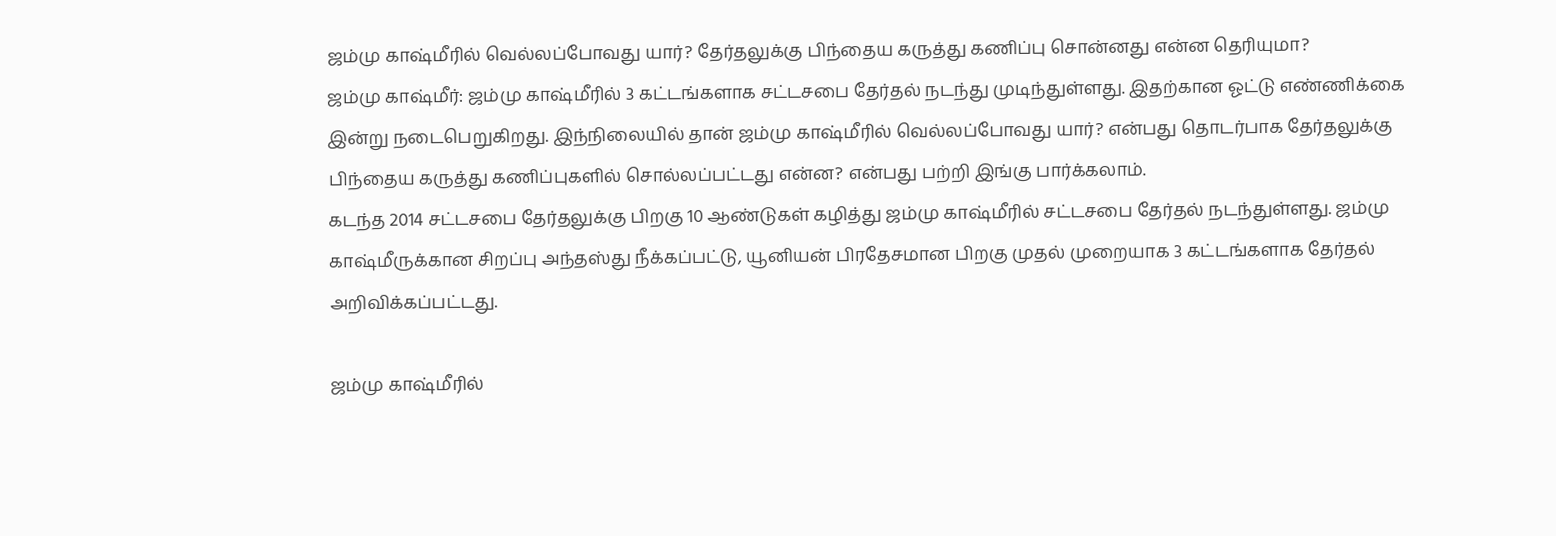ஜம்மு காஷ்மீரில் வெல்லப்போவது யார்? தேர்தலுக்கு பிந்தைய கருத்து கணிப்பு சொன்னது என்ன தெரியுமா?
ஜம்மு காஷ்மீர்: ஜம்மு காஷ்மீரில் 3 கட்டங்களாக சட்டசபை தேர்தல் நடந்து முடிந்துள்ளது. இதற்கான ஓட்டு எண்ணிக்கை இன்று நடைபெறுகிறது. இந்நிலையில் தான் ஜம்மு காஷ்மீரில் வெல்லப்போவது யார்? என்பது தொடர்பாக தேர்தலுக்கு பிந்தைய கருத்து கணிப்புகளில் சொல்லப்பட்டது என்ன? என்பது பற்றி இங்கு பார்க்கலாம்.
கடந்த 2014 சட்டசபை தேர்தலுக்கு பிறகு 10 ஆண்டுகள் கழித்து ஜம்மு காஷ்மீரில் சட்டசபை தேர்தல் நடந்துள்ளது. ஜம்மு காஷ்மீருக்கான சிறப்பு அந்தஸ்து நீக்கப்பட்டு, யூனியன் பிரதேசமான பிறகு முதல் முறையாக 3 கட்டங்களாக தேர்தல் அறிவிக்கப்பட்டது.

ஜம்மு காஷ்மீரில்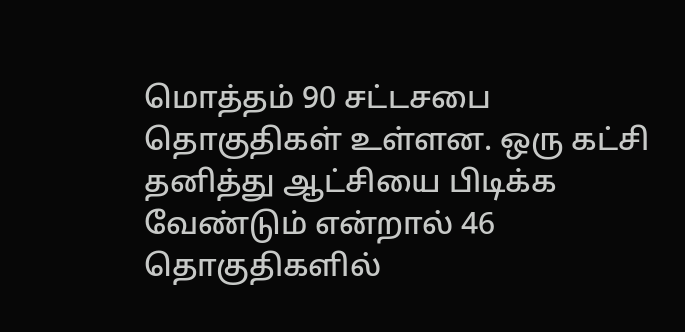மொத்தம் 90 சட்டசபை தொகுதிகள் உள்ளன. ஒரு கட்சி தனித்து ஆட்சியை பிடிக்க வேண்டும் என்றால் 46 தொகுதிகளில்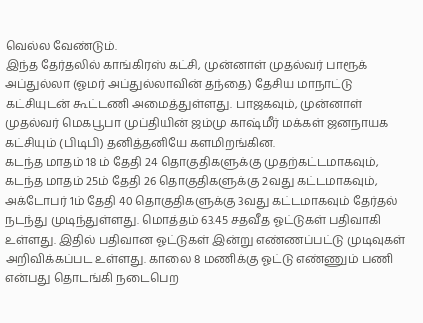வெல்ல வேண்டும்.
இந்த தேர்தலில் காங்கிரஸ் கட்சி, முன்னாள் முதல்வர் பாரூக் அப்துல்லா (ஓமர் அப்துல்லாவின் தந்தை) தேசிய மாநாட்டு கட்சியுடன் கூட்டணி அமைத்துள்ளது. பாஜகவும், முன்னாள் முதல்வர் மெகபூபா முப்தியின் ஜம்மு காஷ்மீர் மக்கள் ஜனநாயக கட்சியும் (பிடிபி) தனித்தனியே களமிறங்கின.
கடந்த மாதம் 18 ம் தேதி 24 தொகுதிகளுக்கு முதற்கட்டமாகவும், கடந்த மாதம் 25ம் தேதி 26 தொகுதிகளுக்கு 2வது கட்டமாகவும், அக்டோபர் 1ம் தேதி 40 தொகுதிகளுக்கு 3வது கட்டமாகவும் தேர்தல் நடந்து முடிந்துள்ளது. மொத்தம் 63.45 சதவீத ஓட்டுகள் பதிவாகி உள்ளது. இதில் பதிவான ஓட்டுகள் இன்று எண்ணப்பட்டு முடிவுகள் அறிவிக்கப்பட உள்ளது. காலை 8 மணிக்கு ஓட்டு எண்ணும் பணி என்பது தொடங்கி நடைபெற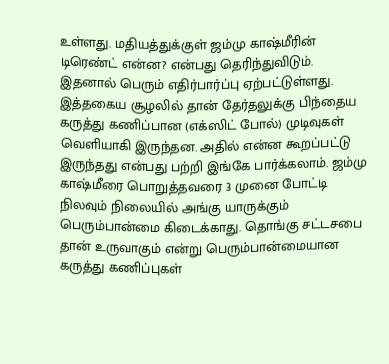உள்ளது. மதியத்துக்குள் ஜம்மு காஷ்மீரின் டிரெண்ட் என்ன? என்பது தெரிந்துவிடும். இதனால் பெரும் எதிர்பார்ப்பு ஏற்பட்டுள்ளது.
இத்தகைய சூழலில் தான் தேர்தலுக்கு பிந்தைய கருத்து கணிப்பான (எக்ஸிட் போல்) முடிவுகள் வெளியாகி இருந்தன. அதில் என்ன கூறப்பட்டு இருந்தது என்பது பற்றி இங்கே பார்க்கலாம். ஜம்மு காஷ்மீரை பொறுத்தவரை 3 முனை போட்டி நிலவும் நிலையில் அங்கு யாருக்கும் பெரும்பான்மை கிடைக்காது. தொங்கு சட்டசபை தான் உருவாகும் என்று பெரும்பான்மையான கருத்து கணிப்புகள்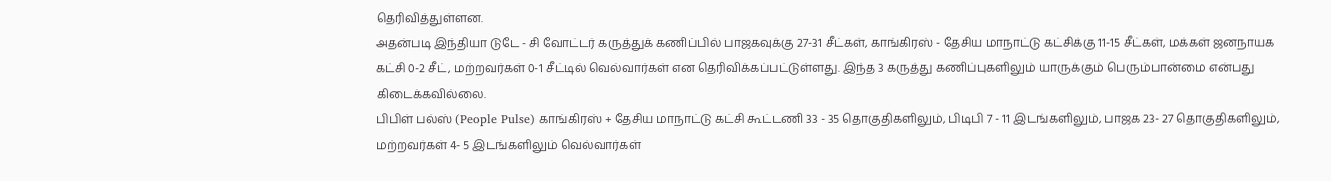தெரிவித்துள்ளன.
அதன்படி இந்தியா டுடே - சி வோட்டர் கருத்துக் கணிப்பில் பாஜகவுக்கு 27-31 சீட்கள், காங்கிரஸ் - தேசிய மாநாட்டு கட்சிக்கு 11-15 சீட்கள், மக்கள் ஜனநாயக கட்சி 0-2 சீட், மற்றவர்கள் 0-1 சீட்டில் வெல்வார்கள் என தெரிவிக்கப்பட்டுள்ளது. இந்த 3 கருத்து கணிப்புகளிலும் யாருக்கும் பெரும்பான்மை என்பது கிடைக்கவில்லை.
பிபிள் பல்ஸ் (People Pulse) காங்கிரஸ் + தேசிய மாநாட்டு கட்சி கூட்டணி 33 - 35 தொகுதிகளிலும், பிடிபி 7 - 11 இடங்களிலும், பாஜக 23- 27 தொகுதிகளிலும், மற்றவர்கள் 4- 5 இடங்களிலும் வெல்வார்கள்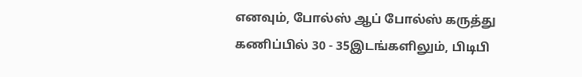எனவும், போல்ஸ் ஆப் போல்ஸ் கருத்து கணிப்பில் 30 - 35இடங்களிலும், பிடிபி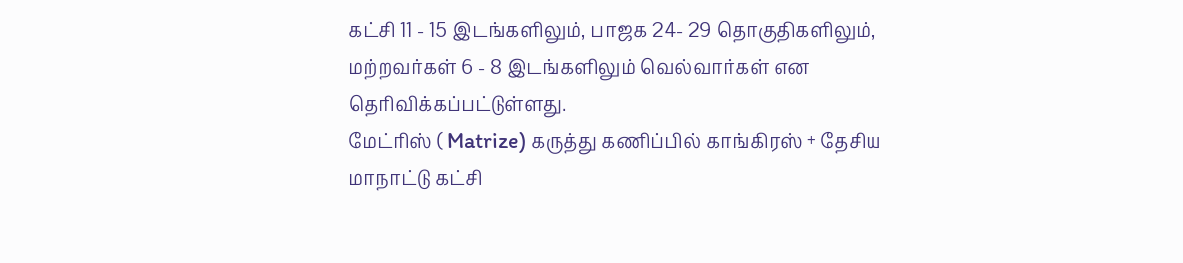கட்சி 11 - 15 இடங்களிலும், பாஜக 24- 29 தொகுதிகளிலும், மற்றவர்கள் 6 - 8 இடங்களிலும் வெல்வார்கள் என தெரிவிக்கப்பட்டுள்ளது.
மேட்ரிஸ் ( Matrize) கருத்து கணிப்பில் காங்கிரஸ் + தேசிய மாநாட்டு கட்சி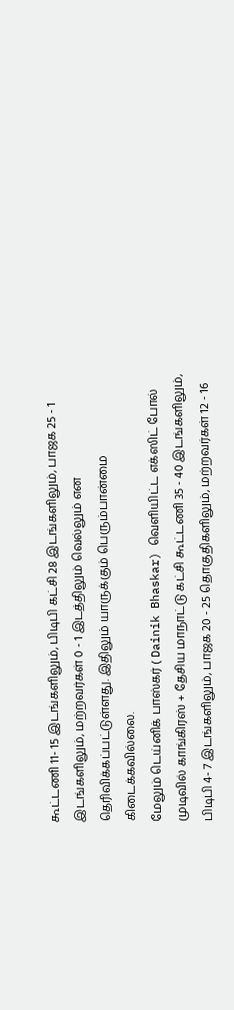கூட்டணி 11- 15 இடங்களிலும், பிடிபி கட்சி 28 இடங்களிலும், பாஜக 25 - 1 இடங்களிலும், மற்றவர்கள் 0 - 1 இடத்திலும் வெல்லும் என தெரிவிக்கப்பட்டுள்ளது. இதிலும் யாருக்கும் பெரும்பான்மை கிடைக்கவில்லை.
மேலும் டெய்னிக் பாஸ்கர் ( Dainik Bhaskar) வெளியிட்ட எக்ஸிட் போல் முடிவில் காங்கிரஸ் + தேசிய மாநாட்டு கட்சி கூட்டணி 35 - 40 இடங்களிலும், பிடிபி 4- 7 இடங்களிலும், பாஜக 20 - 25 தொகுதிகளிலும், மற்றவர்கள் 12 - 16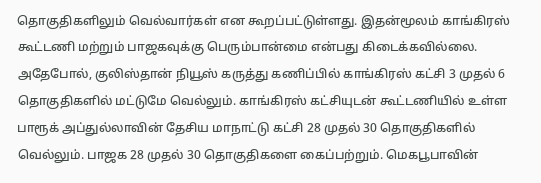தொகுதிகளிலும் வெல்வார்கள் என கூறப்பட்டுள்ளது. இதன்மூலம் காங்கிரஸ் கூட்டணி மற்றும் பாஜகவுக்கு பெரும்பான்மை என்பது கிடைக்கவில்லை.
அதேபோல், குலிஸ்தான் நியூஸ் கருத்து கணிப்பில் காங்கிரஸ் கட்சி 3 முதல் 6 தொகுதிகளில் மட்டுமே வெல்லும். காங்கிரஸ் கட்சியுடன் கூட்டணியில் உள்ள பாரூக் அப்துல்லாவின் தேசிய மாநாட்டு கட்சி 28 முதல் 30 தொகுதிகளில் வெல்லும். பாஜக 28 முதல் 30 தொகுதிகளை கைப்பற்றும். மெகபூபாவின்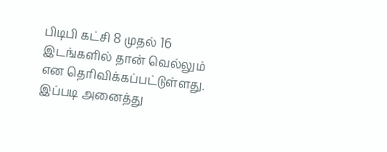பிடிபி கட்சி 8 முதல் 16 இடங்களில் தான் வெல்லும் என தெரிவிக்கப்பட்டுள்ளது. இப்படி அனைத்து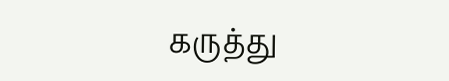கருத்து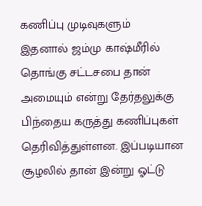கணிப்பு முடிவுகளும்
இதனால் ஜம்மு காஷ்மீரில் தொங்கு சட்டசபை தான் அமையும் என்று தேர்தலுக்கு பிந்தைய கருத்து கணிப்புகள் தெரிவித்துள்ளன. இப்படியான சூழலில் தான் இன்று ஓட்டு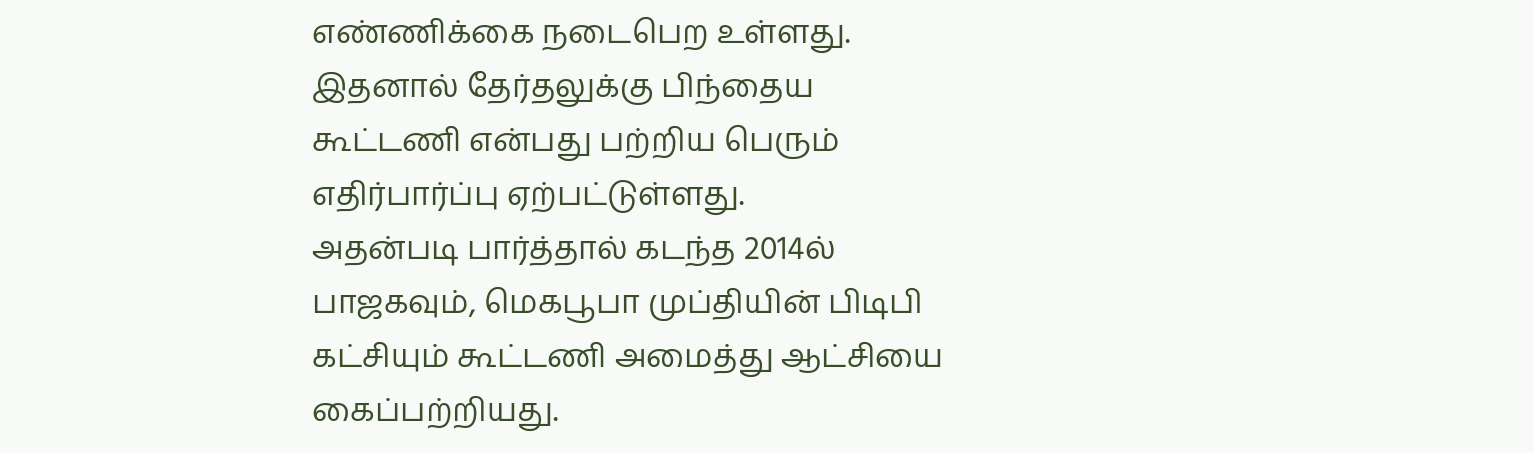எண்ணிக்கை நடைபெற உள்ளது. இதனால் தேர்தலுக்கு பிந்தைய கூட்டணி என்பது பற்றிய பெரும் எதிர்பார்ப்பு ஏற்பட்டுள்ளது.
அதன்படி பார்த்தால் கடந்த 2014ல் பாஜகவும், மெகபூபா முப்தியின் பிடிபி கட்சியும் கூட்டணி அமைத்து ஆட்சியை கைப்பற்றியது.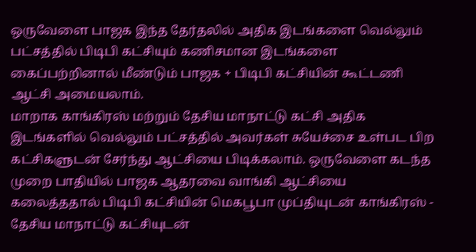ஒருவேளை பாஜக இந்த தேர்தலில் அதிக இடங்களை வெல்லும் பட்சத்தில் பிடிபி கட்சியும் கணிசமான இடங்களை கைப்பற்றினால் மீண்டும் பாஜக + பிடிபி கட்சியின் கூட்டணி ஆட்சி அமையலாம்.
மாறாக காங்கிரஸ் மற்றும் தேசிய மாநாட்டு கட்சி அதிக இடங்களில் வெல்லும் பட்சத்தில் அவர்கள் சுயேச்சை உள்பட பிற கட்சிகளுடன் சேர்ந்து ஆட்சியை பிடிக்கலாம். ஒருவேளை கடந்த முறை பாதியில் பாஜக ஆதரவை வாங்கி ஆட்சியை கலைத்ததால் பிடிபி கட்சியின் மெகபூபா முப்தியுடன் காங்கிரஸ் - தேசிய மாநாட்டு கட்சியுடன்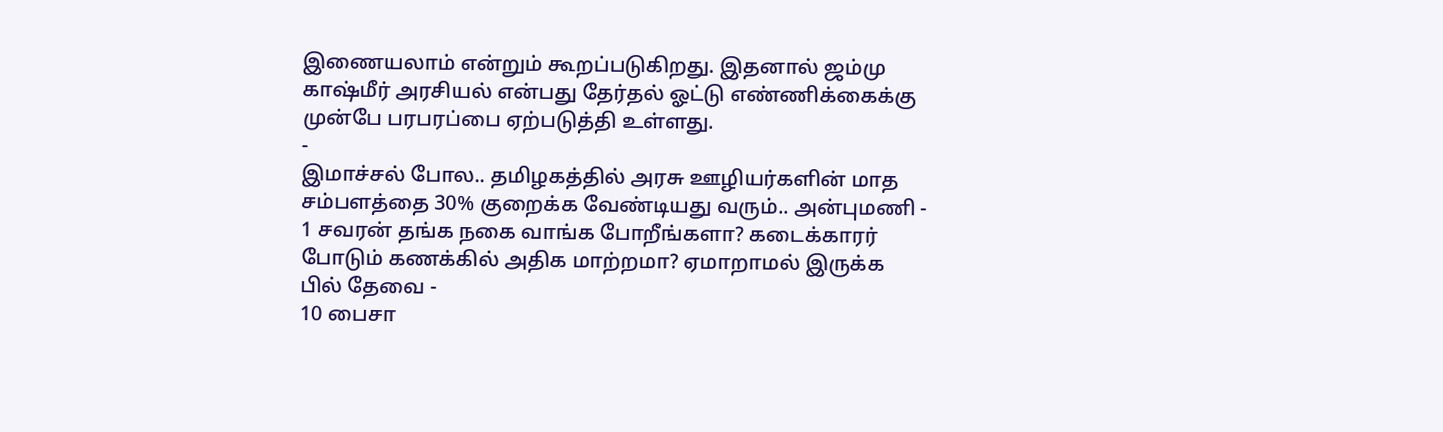இணையலாம் என்றும் கூறப்படுகிறது. இதனால் ஜம்மு காஷ்மீர் அரசியல் என்பது தேர்தல் ஓட்டு எண்ணிக்கைக்கு முன்பே பரபரப்பை ஏற்படுத்தி உள்ளது.
-
இமாச்சல் போல.. தமிழகத்தில் அரசு ஊழியர்களின் மாத சம்பளத்தை 30% குறைக்க வேண்டியது வரும்.. அன்புமணி -
1 சவரன் தங்க நகை வாங்க போறீங்களா? கடைக்காரர் போடும் கணக்கில் அதிக மாற்றமா? ஏமாறாமல் இருக்க பில் தேவை -
10 பைசா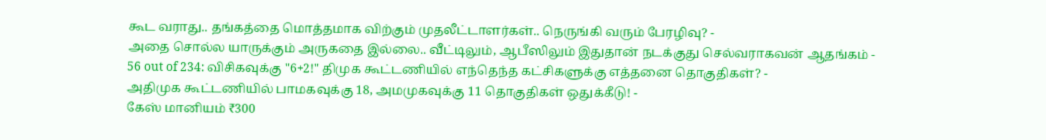கூட வராது.. தங்கத்தை மொத்தமாக விற்கும் முதலீட்டாளர்கள்.. நெருங்கி வரும் பேரழிவு? -
அதை சொல்ல யாருக்கும் அருகதை இல்லை.. வீட்டிலும், ஆபீஸிலும் இதுதான் நடக்குது செல்வராகவன் ஆதங்கம் -
56 out of 234: விசிகவுக்கு "6+2!" திமுக கூட்டணியில் எந்தெந்த கட்சிகளுக்கு எத்தனை தொகுதிகள்? -
அதிமுக கூட்டணியில் பாமகவுக்கு 18, அமமுகவுக்கு 11 தொகுதிகள் ஒதுக்கீடு! -
கேஸ் மானியம் ₹300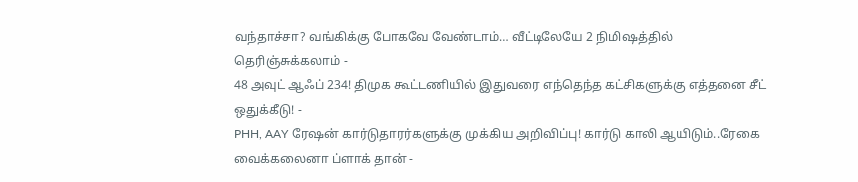வந்தாச்சா? வங்கிக்கு போகவே வேண்டாம்… வீட்டிலேயே 2 நிமிஷத்தில் தெரிஞ்சுக்கலாம் -
48 அவுட் ஆஃப் 234! திமுக கூட்டணியில் இதுவரை எந்தெந்த கட்சிகளுக்கு எத்தனை சீட் ஒதுக்கீடு! -
PHH, AAY ரேஷன் கார்டுதாரர்களுக்கு முக்கிய அறிவிப்பு! கார்டு காலி ஆயிடும்..ரேகை வைக்கலைனா ப்ளாக் தான் -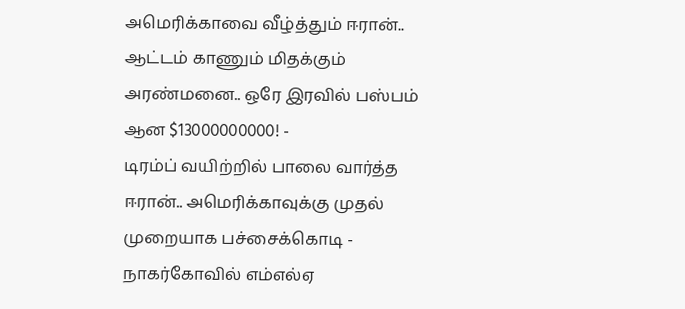அமெரிக்காவை வீழ்த்தும் ஈரான்.. ஆட்டம் காணும் மிதக்கும் அரண்மனை.. ஒரே இரவில் பஸ்பம் ஆன $13000000000! -
டிரம்ப் வயிற்றில் பாலை வார்த்த ஈரான்.. அமெரிக்காவுக்கு முதல் முறையாக பச்சைக்கொடி -
நாகர்கோவில் எம்எல்ஏ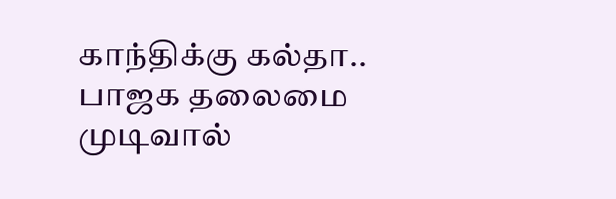காந்திக்கு கல்தா.. பாஜக தலைமை முடிவால்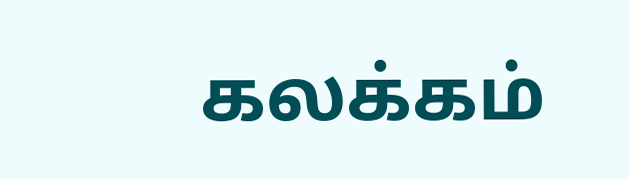கலக்கம்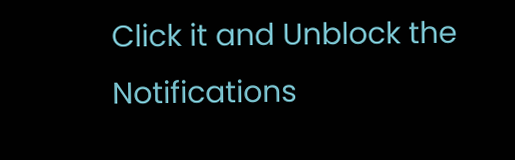Click it and Unblock the Notifications